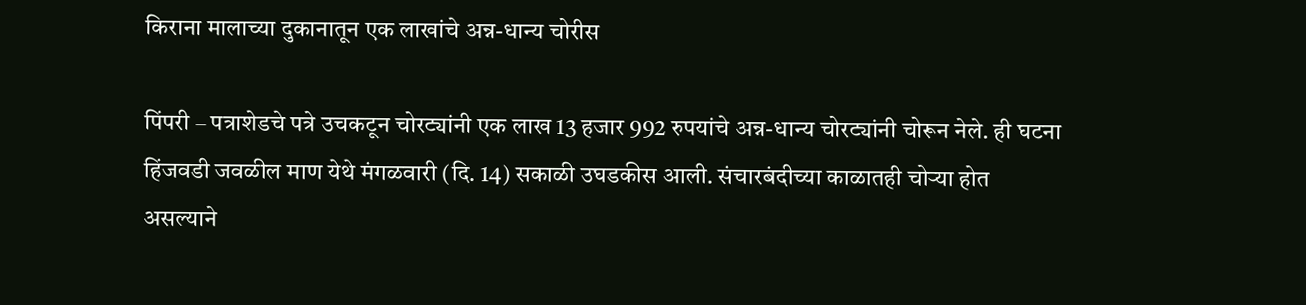किराना मालाच्या दुकानातून एक लाखांचे अन्न-धान्य चोरीस

पिंपरी – पत्राशेडचे पत्रे उचकटून चोरट्यांनी एक लाख 13 हजार 992 रुपयांचे अन्न-धान्य चोरट्यांनी चोरून नेले. ही घटना हिंजवडी जवळील माण येथे मंगळवारी (दि. 14) सकाळी उघडकीस आली. संचारबंदीच्या काळातही चोऱ्या होत असल्याने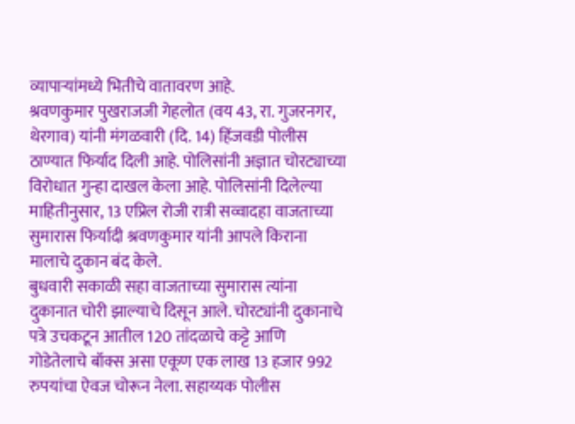व्यापाऱ्यांमध्ये भितीचे वातावरण आहे.
श्रवणकुमार पुखराजजी गेहलोत (वय 43, रा. गुजरनगर, थेरगाव) यांनी मंगळवारी (दि. 14) हिंजवडी पोलीस ठाण्यात फिर्याद दिली आहे. पोलिसांनी अज्ञात चोरट्याच्या विरोधात गुन्हा दाखल केला आहे. पोलिसांनी दिलेल्या माहितीनुसार, 13 एप्रिल रोजी रात्री सव्वादहा वाजताच्या सुमारास फिर्यादी श्रवणकुमार यांनी आपले किराना मालाचे दुकान बंद केले.
बुधवारी सकाळी सहा वाजताच्या सुमारास त्यांना दुकानात चोरी झाल्याचे दिसून आले. चोरट्यांनी दुकानाचे पत्रे उचकटून आतील 120 तांदळाचे कट्टे आणि गोडेतेलाचे बॉक्स असा एकूण एक लाख 13 हजार 992 रुपयांचा ऐवज चोरून नेला. सहाय्यक पोलीस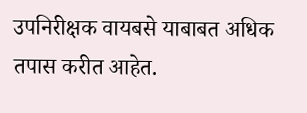उपनिरीक्षक वायबसे याबाबत अधिक तपास करीत आहेत.